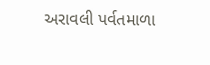અરાવલી પર્વતમાળા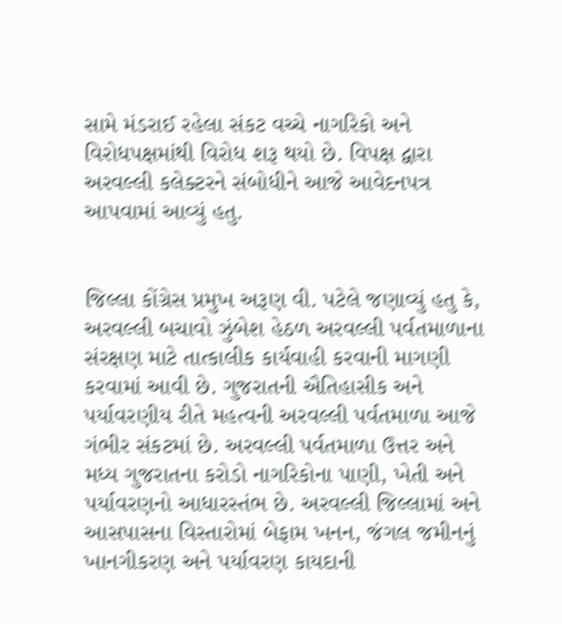સામે મંડરાઈ રહેલા સંકટ વચ્ચે નાગરિકો અને વિરોધપક્ષમાંથી વિરોધ શરૂ થયો છે. વિપક્ષ દ્વારા અરવલ્લી કલેક્ટરને સંબોધીને આજે આવેદનપત્ર આપવામાં આવ્યું હતુ.


જિલ્લા કોંગ્રેસ પ્રમુખ અરૂણ વી. પટેલે જણાવ્યું હતુ કે, અરવલ્લી બચાવો ઝુંબેશ હેઠળ અરવલ્લી પર્વતમાળાના સંરક્ષણ માટે તાત્કાલીક કાર્યવાહી કરવાની માગણી કરવામાં આવી છે. ગુજરાતની ઐતિહાસીક અને પર્યાવરણીય રીતે મહત્વની અરવલ્લી પર્વતમાળા આજે ગંભીર સંકટમાં છે. અરવલ્લી પર્વતમાળા ઉત્તર અને મધ્ય ગુજરાતના કરોડો નાગરિકોના પાણી, ખેતી અને પર્યાવરણનો આધારસ્તંભ છે. અરવલ્લી જિલ્લામાં અને આસપાસના વિસ્તારોમાં બેફામ ખનન, જંગલ જમીનનું ખાનગીકરણ અને પર્યાવરણ કાયદાની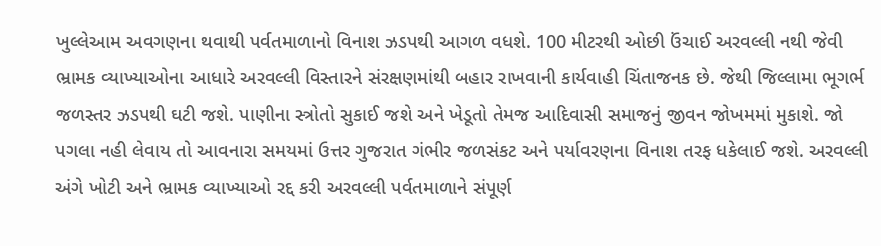ખુલ્લેઆમ અવગણના થવાથી પર્વતમાળાનો વિનાશ ઝડપથી આગળ વધશે. 100 મીટરથી ઓછી ઉંચાઈ અરવલ્લી નથી જેવી ભ્રામક વ્યાખ્યાઓના આધારે અરવલ્લી વિસ્તારને સંરક્ષણમાંથી બહાર રાખવાની કાર્યવાહી ચિંતાજનક છે. જેથી જિલ્લામા ભૂગર્ભ જળસ્તર ઝડપથી ઘટી જશે. પાણીના સ્ત્રોતો સુકાઈ જશે અને ખેડૂતો તેમજ આદિવાસી સમાજનું જીવન જોખમમાં મુકાશે. જો પગલા નહી લેવાય તો આવનારા સમયમાં ઉત્તર ગુજરાત ગંભીર જળસંકટ અને પર્યાવરણના વિનાશ તરફ ધકેલાઈ જશે. અરવલ્લી અંગે ખોટી અને ભ્રામક વ્યાખ્યાઓ રદ્દ કરી અરવલ્લી પર્વતમાળાને સંપૂર્ણ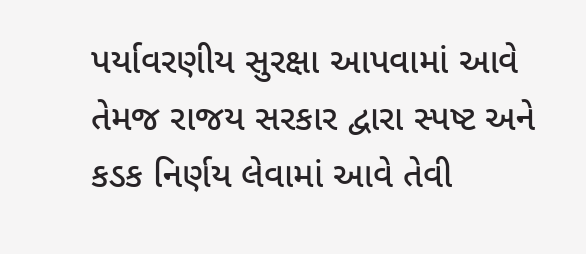પર્યાવરણીય સુરક્ષા આપવામાં આવે તેમજ રાજય સરકાર દ્વારા સ્પષ્ટ અને કડક નિર્ણય લેવામાં આવે તેવી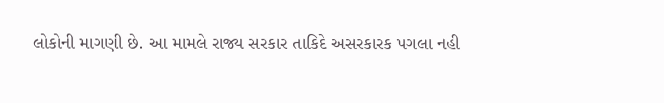લોકોની માગણી છે. આ મામલે રાજ્ય સરકાર તાકિદે અસરકારક પગલા નહી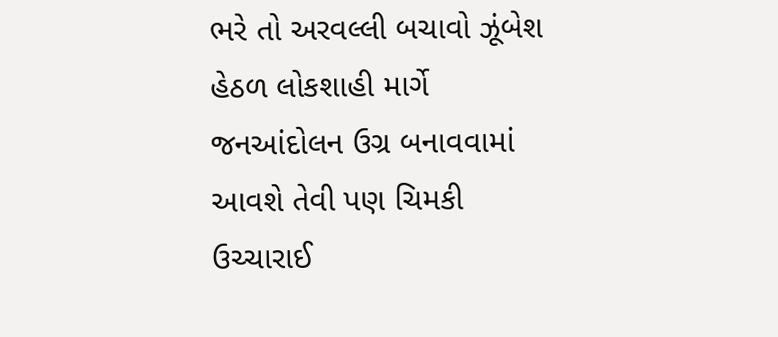ભરે તો અરવલ્લી બચાવો ઝૂંબેશ હેઠળ લોકશાહી માર્ગે જનઆંદોલન ઉગ્ર બનાવવામાં આવશે તેવી પણ ચિમકી ઉચ્ચારાઈ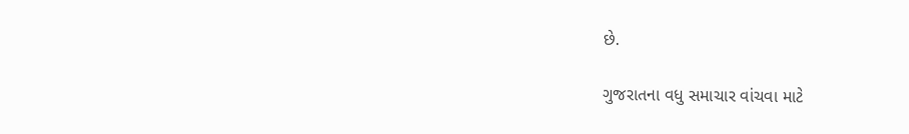છે.

ગુજરાતના વધુ સમાચાર વાંચવા માટે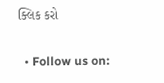ક્લિક કરો

  • Follow us on: